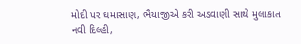મોદી પર ઘમાસાણ, ભૈયાજીએ કરી અડવાણી સાથે મુલાકાત
નવી દિલ્હી,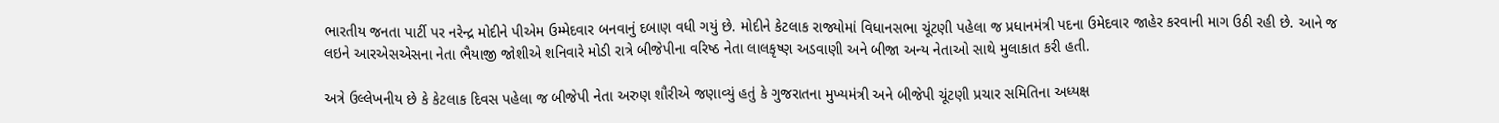ભારતીય જનતા પાર્ટી પર નરેન્દ્ર મોદીને પીએમ ઉમ્મેદવાર બનવાનું દબાણ વધી ગયું છે. મોદીને કેટલાક રાજ્યોમાં વિધાનસભા ચૂંટણી પહેલા જ પ્રધાનમંત્રી પદના ઉમેદવાર જાહેર કરવાની માગ ઉઠી રહી છે. આને જ લઇને આરએસએસના નેતા ભૈયાજી જોશીએ શનિવારે મોડી રાત્રે બીજેપીના વરિષ્ઠ નેતા લાલકૃષ્ણ અડવાણી અને બીજા અન્ય નેતાઓ સાથે મુલાકાત કરી હતી.

અત્રે ઉલ્લેખનીય છે કે કેટલાક દિવસ પહેલા જ બીજેપી નેતા અરુણ શૌરીએ જણાવ્યું હતું કે ગુજરાતના મુખ્યમંત્રી અને બીજેપી ચૂંટણી પ્રચાર સમિતિના અધ્યક્ષ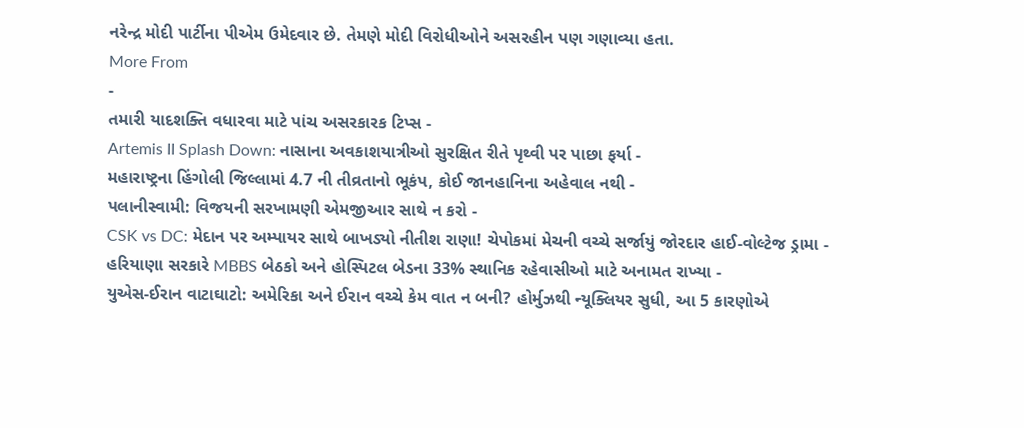નરેન્દ્ર મોદી પાર્ટીના પીએમ ઉમેદવાર છે. તેમણે મોદી વિરોધીઓને અસરહીન પણ ગણાવ્યા હતા.
More From
-
તમારી યાદશક્તિ વધારવા માટે પાંચ અસરકારક ટિપ્સ -
Artemis II Splash Down: નાસાના અવકાશયાત્રીઓ સુરક્ષિત રીતે પૃથ્વી પર પાછા ફર્યા -
મહારાષ્ટ્રના હિંગોલી જિલ્લામાં 4.7 ની તીવ્રતાનો ભૂકંપ, કોઈ જાનહાનિના અહેવાલ નથી -
પલાનીસ્વામી: વિજયની સરખામણી એમજીઆર સાથે ન કરો -
CSK vs DC: મેદાન પર અમ્પાયર સાથે બાખડ્યો નીતીશ રાણા! ચેપોકમાં મેચની વચ્ચે સર્જાયું જોરદાર હાઈ-વોલ્ટેજ ડ્રામા -
હરિયાણા સરકારે MBBS બેઠકો અને હોસ્પિટલ બેડના 33% સ્થાનિક રહેવાસીઓ માટે અનામત રાખ્યા -
યુએસ-ઈરાન વાટાઘાટો: અમેરિકા અને ઈરાન વચ્ચે કેમ વાત ન બની? હોર્મુઝથી ન્યૂક્લિયર સુધી, આ 5 કારણોએ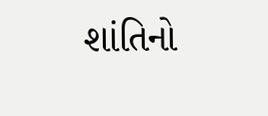શાંતિનો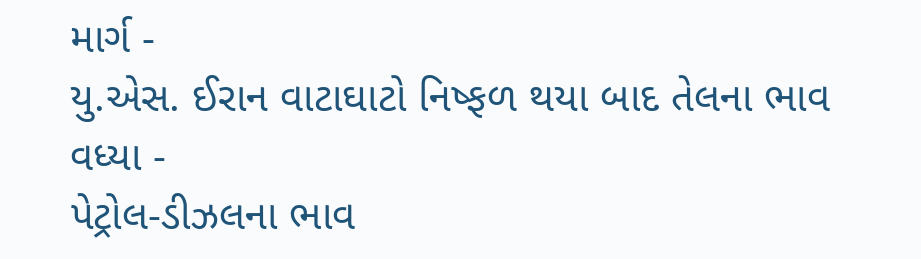માર્ગ -
યુ.એસ. ઈરાન વાટાઘાટો નિષ્ફળ થયા બાદ તેલના ભાવ વધ્યા -
પેટ્રોલ-ડીઝલના ભાવ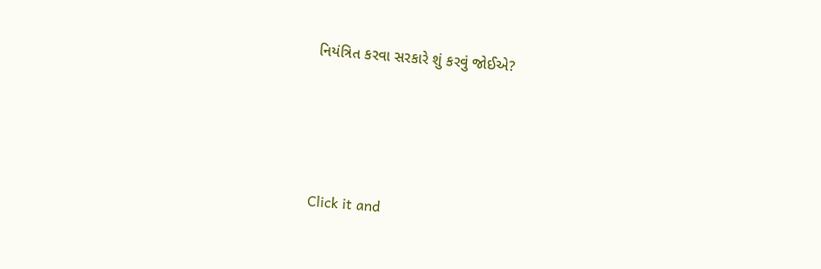નિયંત્રિત કરવા સરકારે શું કરવું જોઈએ?





Click it and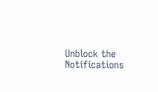Unblock the Notifications